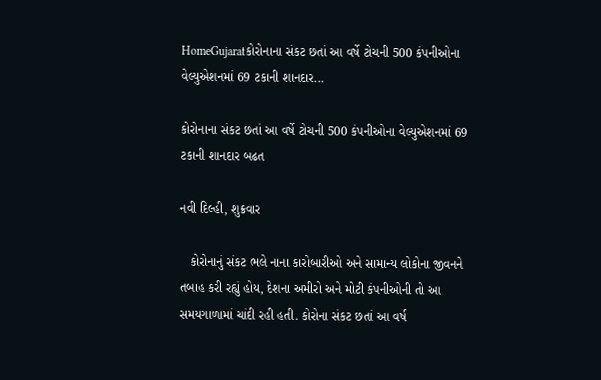HomeGujaratકોરોનાના સંકટ છતાં આ વર્ષે ટોચની 500 કંપનીઓના વેલ્યુએશનમાં 69 ટકાની શાનદાર...

કોરોનાના સંકટ છતાં આ વર્ષે ટોચની 500 કંપનીઓના વેલ્યુએશનમાં 69 ટકાની શાનદાર બઢત

નવી દિલ્હી, શુક્રવાર

   કોરોનાનું સંકટ ભલે નાના કારોબારીઓ અને સામાન્ય લોકોના જીવનને તબાહ કરી રહ્યું હોય, દેશના અમીરો અને મોટી કંપનીઓની તો આ સમયગાળામાં ચાંદી રહી હતી. કોરોના સંકટ છતાં આ વર્ષ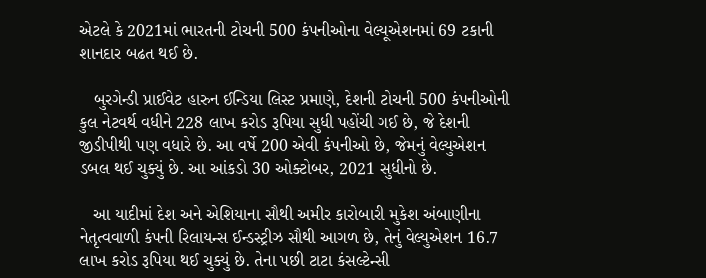એટલે કે 2021માં ભારતની ટોચની 500 કંપનીઓના વેલ્યૂએશનમાં 69 ટકાની શાનદાર બઢત થઈ છે.

   બુરગેન્ડી પ્રાઈવેટ હારુન ઈન્ડિયા લિસ્ટ પ્રમાણે, દેશની ટોચની 500 કંપનીઓની કુલ નેટવર્થ વધીને 228 લાખ કરોડ રૂપિયા સુધી પહોંચી ગઈ છે, જે દેશની જીડીપીથી પણ વધારે છે. આ વર્ષે 200 એવી કંપનીઓ છે, જેમનું વેલ્યુએશન ડબલ થઈ ચુક્યું છે. આ આંકડો 30 ઓક્ટોબર, 2021 સુધીનો છે.

   આ યાદીમાં દેશ અને એશિયાના સૌથી અમીર કારોબારી મુકેશ અંબાણીના નેતૃત્વવાળી કંપની રિલાયન્સ ઈન્ડસ્ટ્રીઝ સૌથી આગળ છે, તેનું વેલ્યુએશન 16.7 લાખ કરોડ રૂપિયા થઈ ચુક્યું છે. તેના પછી ટાટા કંસલ્ટેન્સી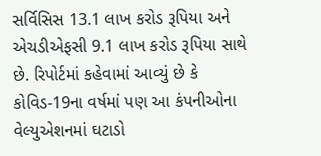સર્વિસિસ 13.1 લાખ કરોડ રૂપિયા અને એચડીએફસી 9.1 લાખ કરોડ રૂપિયા સાથે છે. રિપોર્ટમાં કહેવામાં આવ્યું છે કે કોવિડ-19ના વર્ષમાં પણ આ કંપનીઓના વેલ્યુએશનમાં ઘટાડો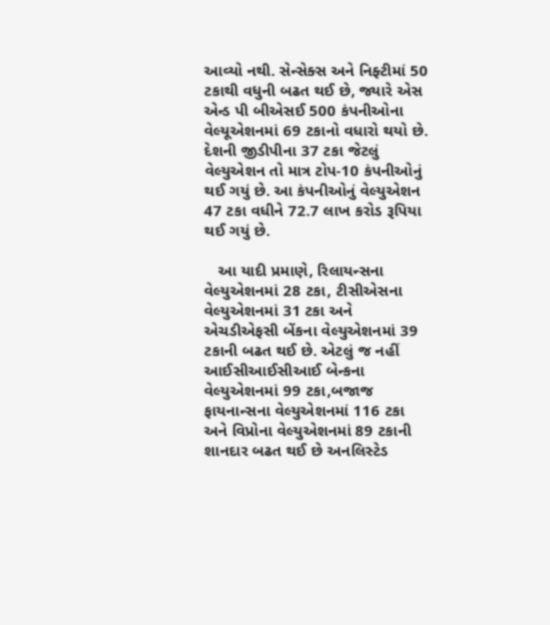આવ્યો નથી. સેન્સેક્સ અને નિફ્ટીમાં 50 ટકાથી વધુની બઢત થઈ છે, જ્યારે એસ એન્ડ પી બીએસઈ 500 કંપનીઓના વેલ્યૂએશનમાં 69 ટકાનો વધારો થયો છે. દેશની જીડીપીના 37 ટકા જેટલું વેલ્યુએશન તો માત્ર ટોપ-10 કંપનીઓનું થઈ ગયું છે. આ કંપનીઓનું વેલ્યુએશન 47 ટકા વધીને 72.7 લાખ કરોડ રૂપિયા થઈ ગયું છે.

   આ યાદી પ્રમાણે, રિલાયન્સના વેલ્યુએશનમાં 28 ટકા, ટીસીએસના વેલ્યુએશનમાં 31 ટકા અને એચડીએફસી બેંકના વેલ્યુએશનમાં 39 ટકાની બઢત થઈ છે. એટલું જ નહીં આઈસીઆઈસીઆઈ બેન્કના વેલ્યુએશનમાં 99 ટકા,બજાજ ફાયનાન્સના વેલ્યુએશનમાં 116 ટકા અને વિપ્રોના વેલ્યુએશનમાં 89 ટકાની શાનદાર બઢત થઈ છે અનલિસ્ટેડ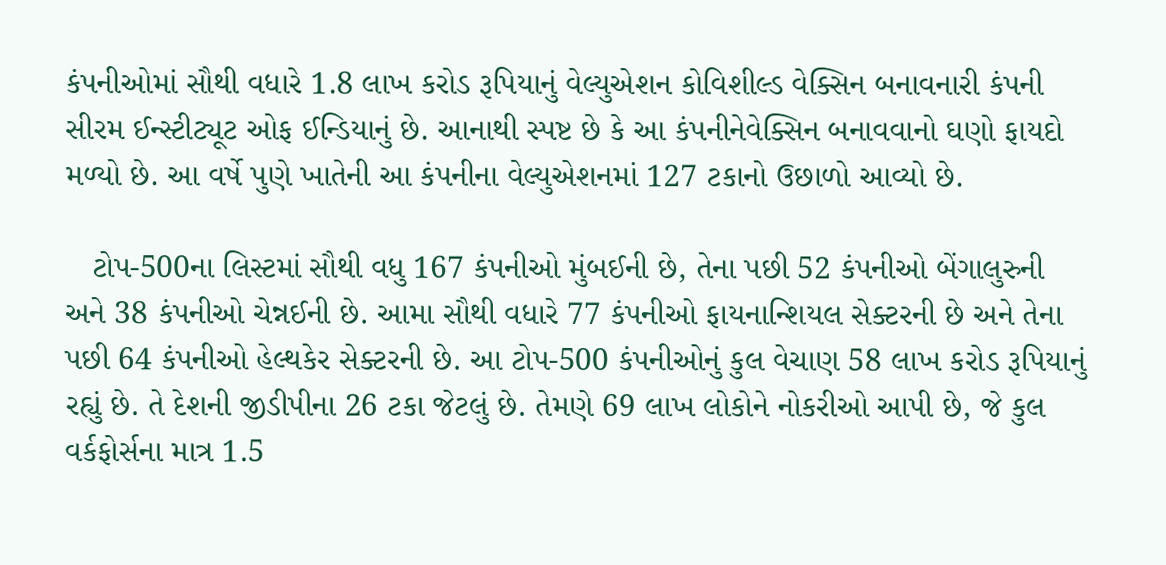કંપનીઓમાં સૌથી વધારે 1.8 લાખ કરોડ રૂપિયાનું વેલ્યુએશન કોવિશીલ્ડ વેક્સિન બનાવનારી કંપની સીરમ ઈન્સ્ટીટ્યૂટ ઓફ ઈન્ડિયાનું છે. આનાથી સ્પષ્ટ છે કે આ કંપનીનેવેક્સિન બનાવવાનો ઘણો ફાયદો મળ્યો છે. આ વર્ષે પુણે ખાતેની આ કંપનીના વેલ્યુએશનમાં 127 ટકાનો ઉછાળો આવ્યો છે.

   ટોપ-500ના લિસ્ટમાં સૌથી વધુ 167 કંપનીઓ મુંબઈની છે, તેના પછી 52 કંપનીઓ બેંગાલુરુની અને 38 કંપનીઓ ચેન્નઈની છે. આમા સૌથી વધારે 77 કંપનીઓ ફાયનાન્શિયલ સેક્ટરની છે અને તેના પછી 64 કંપનીઓ હેલ્થકેર સેક્ટરની છે. આ ટોપ-500 કંપનીઓનું કુલ વેચાણ 58 લાખ કરોડ રૂપિયાનું રહ્યું છે. તે દેશની જીડીપીના 26 ટકા જેટલું છે. તેમણે 69 લાખ લોકોને નોકરીઓ આપી છે, જે કુલ વર્કફોર્સના માત્ર 1.5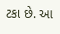ટકા છે. આ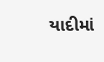યાદીમાં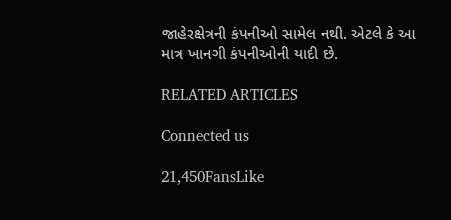જાહેરક્ષેત્રની કંપનીઓ સામેલ નથી. એટલે કે આ માત્ર ખાનગી કંપનીઓની યાદી છે.

RELATED ARTICLES

Connected us

21,450FansLike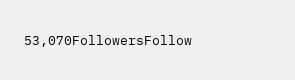53,070FollowersFollow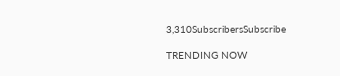3,310SubscribersSubscribe

TRENDING NOW